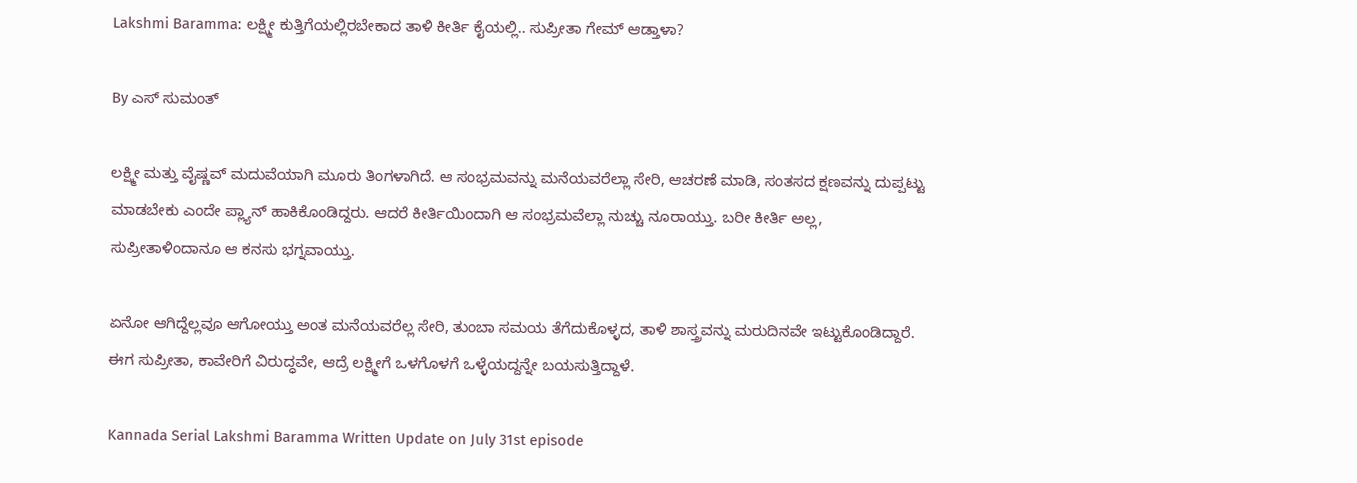Lakshmi Baramma: ಲಕ್ಷ್ಮೀ ಕುತ್ತಿಗೆಯಲ್ಲಿರಬೇಕಾದ ತಾಳಿ ಕೀರ್ತಿ ಕೈಯಲ್ಲಿ.. ಸುಪ್ರೀತಾ ಗೇಮ್ ಆಡ್ತಾಳಾ?

By ಎಸ್ ಸುಮಂತ್

ಲಕ್ಷ್ಮೀ ಮತ್ತು ವೈಷ್ಣವ್ ಮದುವೆಯಾಗಿ ಮೂರು ತಿಂಗಳಾಗಿದೆ. ಆ ಸಂಭ್ರಮವನ್ನು ಮನೆಯವರೆಲ್ಲಾ ಸೇರಿ, ಆಚರಣೆ ಮಾಡಿ, ಸಂತಸದ ಕ್ಷಣವನ್ನು ದುಪ್ಪಟ್ಟು ಮಾಡಬೇಕು ಎಂದೇ ಪ್ಲ್ಯಾನ್ ಹಾಕಿಕೊಂಡಿದ್ದರು. ಆದರೆ ಕೀರ್ತಿಯಿಂದಾಗಿ ಆ ಸಂಭ್ರಮವೆಲ್ಲಾ ನುಚ್ಚು ನೂರಾಯ್ತು. ಬರೀ ಕೀರ್ತಿ ಅಲ್ಲ, ಸುಪ್ರೀತಾಳಿಂದಾನೂ ಆ ಕನಸು ಭಗ್ನವಾಯ್ತು.

ಏನೋ ಆಗಿದ್ದೆಲ್ಲವೂ ಆಗೋಯ್ತು ಅಂತ ಮನೆಯವರೆಲ್ಲ ಸೇರಿ, ತುಂಬಾ ಸಮಯ ತೆಗೆದುಕೊಳ್ಳದ, ತಾಳಿ ಶಾಸ್ತ್ರವನ್ನು ಮರುದಿನವೇ ಇಟ್ಟುಕೊಂಡಿದ್ದಾರೆ. ಈಗ ಸುಪ್ರೀತಾ, ಕಾವೇರಿಗೆ ವಿರುದ್ಧವೇ, ಆದ್ರೆ ಲಕ್ಷ್ಮೀಗೆ ಒಳಗೊಳಗೆ ಒಳ್ಳೆಯದ್ದನ್ನೇ ಬಯಸುತ್ತಿದ್ದಾಳೆ.

Kannada Serial Lakshmi Baramma Written Update on July 31st episode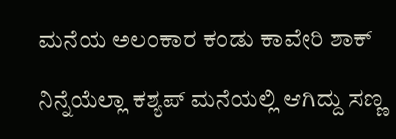ಮನೆಯ ಅಲಂಕಾರ ಕಂಡು ಕಾವೇರಿ ಶಾಕ್

ನಿನ್ನೆಯೆಲ್ಲಾ ಕಶ್ಯಪ್ ಮನೆಯಲ್ಲಿ ಆಗಿದ್ದು ಸಣ್ಣ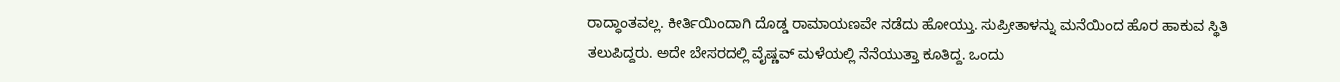ರಾದ್ಧಾಂತವಲ್ಲ. ಕೀರ್ತಿಯಿಂದಾಗಿ ದೊಡ್ಡ ರಾಮಾಯಣವೇ ನಡೆದು ಹೋಯ್ತು. ಸುಪ್ರೀತಾಳನ್ನು ಮನೆಯಿಂದ ಹೊರ ಹಾಕುವ ಸ್ಥಿತಿ‌ ತಲುಪಿದ್ದರು. ಅದೇ ಬೇಸರದಲ್ಲಿ ವೈಷ್ಣವ್ ಮಳೆಯಲ್ಲಿ ನೆನೆಯುತ್ತಾ ಕೂತಿದ್ದ. ಒಂದು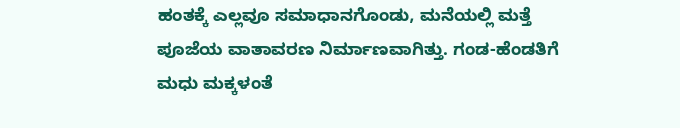ಹಂತಕ್ಕೆ ಎಲ್ಲವೂ ಸಮಾಧಾನಗೊಂಡು, ಮನೆಯಲ್ಲಿ ಮತ್ತೆ ಪೂಜೆಯ ವಾತಾವರಣ ನಿರ್ಮಾಣವಾಗಿತ್ತು. ಗಂಡ-ಹೆಂಡತಿಗೆ ಮಧು ಮಕ್ಕಳಂತೆ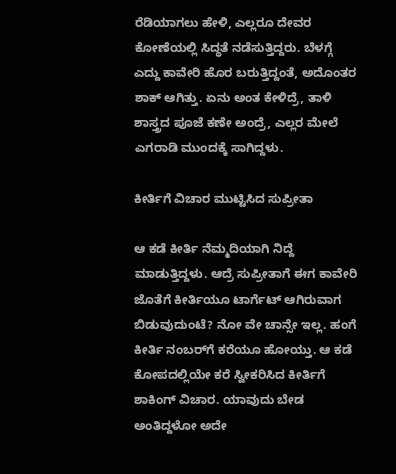ರೆಡಿಯಾಗಲು ಹೇಳಿ, ಎಲ್ಲರೂ ದೇವರ ಕೋಣೆಯಲ್ಲಿ ಸಿದ್ಧತೆ ನಡೆಸುತ್ತಿದ್ದರು. ಬೆಳಗ್ಗೆ ಎದ್ದು ಕಾವೇರಿ ಹೊರ ಬರುತ್ತಿದ್ದಂತೆ, ಅದೊಂತರ ಶಾಕ್ ಆಗಿತ್ತು. ಏನು ಅಂತ ಕೇಳಿದ್ರೆ, ತಾಳಿ ಶಾಸ್ತ್ರದ ಪೂಜೆ ಕಣೇ ಅಂದ್ರೆ, ಎಲ್ಲರ ಮೇಲೆ ಎಗರಾಡಿ ಮುಂದಕ್ಕೆ ಸಾಗಿದ್ದಳು.

ಕೀರ್ತಿಗೆ ವಿಚಾರ ಮುಟ್ಟಿಸಿದ ಸುಪ್ರೀತಾ

ಆ ಕಡೆ ಕೀರ್ತಿ ನೆಮ್ಮದಿಯಾಗಿ ನಿದ್ದೆ ಮಾಡುತ್ತಿದ್ದಳು. ಆದ್ರೆ ಸುಪ್ರೀತಾಗೆ ಈಗ ಕಾವೇರಿ ಜೊತೆಗೆ ಕೀರ್ತಿಯೂ ಟಾರ್ಗೆಟ್ ಆಗಿರುವಾಗ ಬಿಡುವುದುಂಟೆ? ನೋ ವೇ ಚಾನ್ಸೇ ಇಲ್ಲ. ಹಂಗೆ ಕೀರ್ತಿ ನಂಬರ್‌ಗೆ ಕರೆಯೂ ಹೋಯ್ತು. ಆ ಕಡೆ ಕೋಪದಲ್ಲಿಯೇ ಕರೆ ಸ್ವೀಕರಿಸಿದ ಕೀರ್ತಿಗೆ ಶಾಕಿಂಗ್ ವಿಚಾರ. ಯಾವುದು ಬೇಡ ಅಂತಿದ್ದಳೋ ಅದೇ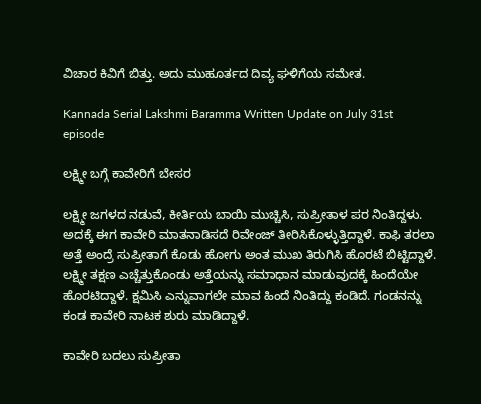ವಿಚಾರ ಕಿವಿಗೆ ಬಿತ್ತು. ಅದು ಮುಹೂರ್ತದ ದಿವ್ಯ ಘಳಿಗೆಯ ಸಮೇತ.

Kannada Serial Lakshmi Baramma Written Update on July 31st episode

ಲಕ್ಷ್ಮೀ ಬಗ್ಗೆ ಕಾವೇರಿಗೆ ಬೇಸರ

ಲಕ್ಷ್ಮೀ ಜಗಳದ ನಡುವೆ, ಕೀರ್ತಿಯ ಬಾಯಿ ಮುಚ್ಚಿಸಿ, ಸುಪ್ರೀತಾಳ ಪರ ನಿಂತಿದ್ದಳು. ಅದಕ್ಕೆ ಈಗ ಕಾವೇರಿ ಮಾತನಾಡಿಸದೆ ರಿವೇಂಜ್ ತೀರಿಸಿಕೊಳ್ಳುತ್ತಿದ್ದಾಳೆ. ಕಾಫಿ ತರಲಾ ಅತ್ತೆ ಅಂದ್ರೆ ಸುಪ್ರೀತಾಗೆ ಕೊಡು ಹೋಗು ಅಂತ ಮುಖ ತಿರುಗಿಸಿ ಹೊರಟೆ ಬಿಟ್ಟಿದ್ದಾಳೆ. ಲಕ್ಷ್ಮೀ ತಕ್ಷಣ ಎಚ್ಚೆತ್ತುಕೊಂಡು ಅತ್ತೆಯನ್ನು ಸಮಾಧಾನ ಮಾಡುವುದಕ್ಕೆ ಹಿಂದೆಯೇ ಹೊರಟಿದ್ದಾಳೆ. ಕ್ಷಮಿಸಿ ಎನ್ನುವಾಗಲೇ ಮಾವ ಹಿಂದೆ ನಿಂತಿದ್ದು ಕಂಡಿದೆ. ಗಂಡನನ್ನು ಕಂಡ ಕಾವೇರಿ ನಾಟಕ ಶುರು ಮಾಡಿದ್ದಾಳೆ.

ಕಾವೇರಿ ಬದಲು ಸುಪ್ರೀತಾ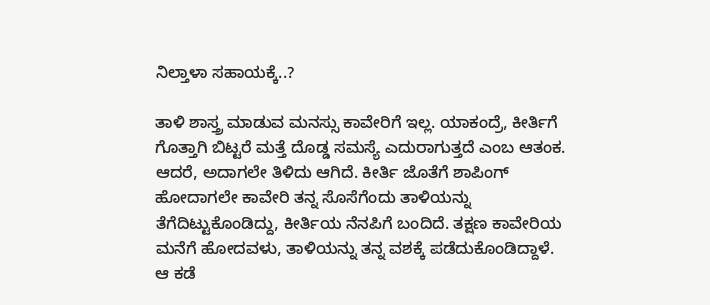ನಿಲ್ತಾಳಾ ಸಹಾಯಕ್ಕೆ..?

ತಾಳಿ ಶಾಸ್ತ್ರ ಮಾಡುವ ಮನಸ್ಸು ಕಾವೇರಿಗೆ ಇಲ್ಲ. ಯಾಕಂದ್ರೆ, ಕೀರ್ತಿಗೆ ಗೊತ್ತಾಗಿ ಬಿಟ್ಟರೆ ಮತ್ತೆ ದೊಡ್ಡ ಸಮಸ್ಯೆ ಎದುರಾಗುತ್ತದೆ ಎಂಬ ಆತಂಕ. ಆದರೆ, ಅದಾಗಲೇ ತಿಳಿದು ಆಗಿದೆ. ಕೀರ್ತಿ ಜೊತೆಗೆ ಶಾಪಿಂಗ್ ಹೋದಾಗಲೇ ಕಾವೇರಿ ತನ್ನ ಸೊಸೆಗೆಂದು ತಾಳಿಯನ್ನು ತೆಗೆದಿಟ್ಟುಕೊಂಡಿದ್ದು, ಕೀರ್ತಿಯ ನೆನಪಿಗೆ ಬಂದಿದೆ. ತಕ್ಷಣ ಕಾವೇರಿಯ ಮನೆಗೆ ಹೋದವಳು, ತಾಳಿಯನ್ನು ತನ್ನ ವಶಕ್ಕೆ ಪಡೆದುಕೊಂಡಿದ್ದಾಳೆ. ಆ ಕಡೆ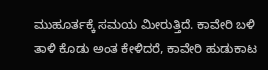ಮುಹೂರ್ತಕ್ಕೆ ಸಮಯ ಮೀರುತ್ತಿದೆ. ಕಾವೇರಿ ಬಳಿ ತಾಳಿ ಕೊಡು ಅಂತ ಕೇಳಿದರೆ, ಕಾವೇರಿ ಹುಡುಕಾಟ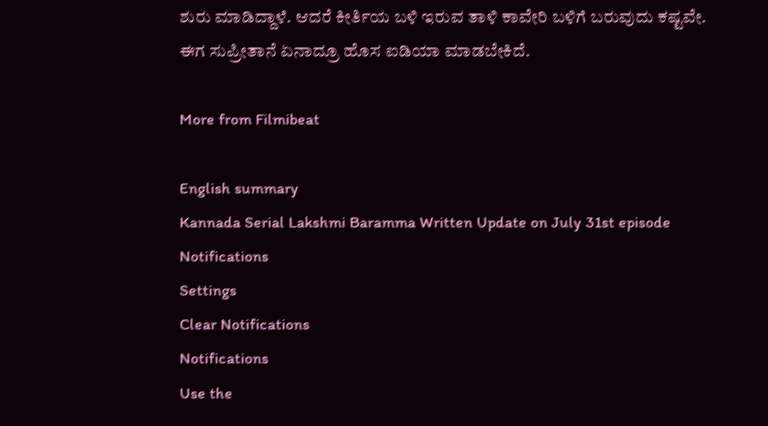ಶುರು ಮಾಡಿದ್ದಾಳೆ‌. ಆದರೆ ಕೀರ್ತಿಯ ಬಳಿ ಇರುವ ತಾಳಿ ಕಾವೇರಿ ಬಳಿಗೆ ಬರುವುದು ಕಷ್ಟವೇ. ಈಗ ಸುಪ್ರೀತಾನೆ ಏನಾದ್ರೂ ಹೊಸ ಐಡಿಯಾ ಮಾಡಬೇಕಿದೆ.

More from Filmibeat

English summary
Kannada Serial Lakshmi Baramma Written Update on July 31st episode
Notifications
Settings
Clear Notifications
Notifications
Use the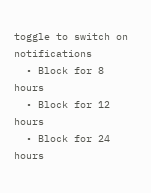toggle to switch on notifications
  • Block for 8 hours
  • Block for 12 hours
  • Block for 24 hours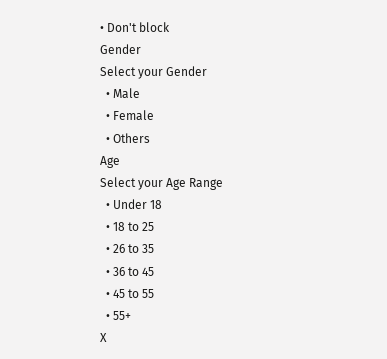• Don't block
Gender
Select your Gender
  • Male
  • Female
  • Others
Age
Select your Age Range
  • Under 18
  • 18 to 25
  • 26 to 35
  • 36 to 45
  • 45 to 55
  • 55+
X